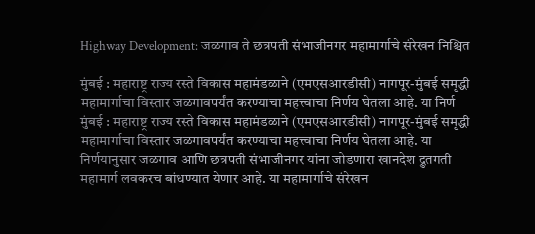Highway Development: जळगाव ते छत्रपती संभाजीनगर महामार्गाचे संरेखन निश्चित

मुंबई : महाराष्ट्र राज्य रस्ते विकास महामंडळाने (एमएसआरडीसी) नागपूर-मुंबई समृद्धी महामार्गाचा विस्तार जळगावपर्यंत करण्याचा महत्त्वाचा निर्णय घेतला आहे. या निर्ण
मुंबई : महाराष्ट्र राज्य रस्ते विकास महामंडळाने (एमएसआरडीसी) नागपूर-मुंबई समृद्धी महामार्गाचा विस्तार जळगावपर्यंत करण्याचा महत्त्वाचा निर्णय घेतला आहे. या निर्णयानुसार जळगाव आणि छत्रपती संभाजीनगर यांना जोडणारा खानदेश द्रुतगती महामार्ग लवकरच बांधण्यात येणार आहे. या महामार्गाचे संरेखन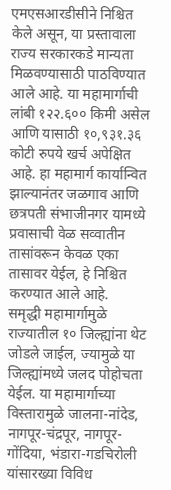एमएसआरडीसीने निश्चित केले असून, या प्रस्तावाला राज्य सरकारकडे मान्यता मिळवण्यासाठी पाठविण्यात आले आहे. या महामार्गाची लांबी १२२.६०० किमी असेल आणि यासाठी १०,९३१.३६ कोटी रुपये खर्च अपेक्षित आहे. हा महामार्ग कार्यान्वित झाल्यानंतर जळगाव आणि छत्रपती संभाजीनगर यामध्ये प्रवासाची वेळ सव्वातीन तासांवरून केवळ एका तासावर येईल, हे निश्चित करण्यात आले आहे.
समृद्धी महामार्गामुळे राज्यातील १० जिल्ह्यांना थेट जोडले जाईल, ज्यामुळे या जिल्ह्यांमध्ये जलद पोहोचता येईल. या महामार्गाच्या विस्तारामुळे जालना-नांदेड, नागपूर-चंद्रपूर, नागपूर-गोंदिया, भंडारा-गडचिरोली यांसारख्या विविध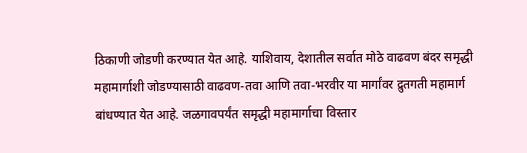ठिकाणी जोडणी करण्यात येत आहे. याशिवाय, देशातील सर्वात मोठे वाढवण बंदर समृद्धी महामार्गाशी जोडण्यासाठी वाढवण-तवा आणि तवा-भरवीर या मार्गांवर द्रुतगती महामार्ग बांधण्यात येत आहे. जळगावपर्यंत समृद्धी महामार्गाचा विस्तार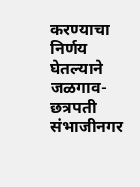करण्याचा निर्णय घेतल्याने जळगाव-छत्रपती संभाजीनगर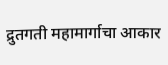द्रुतगती महामार्गाचा आकार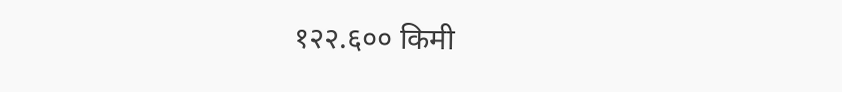१२२.६०० किमी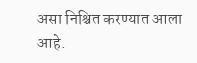असा निश्चित करण्यात आला आहे.